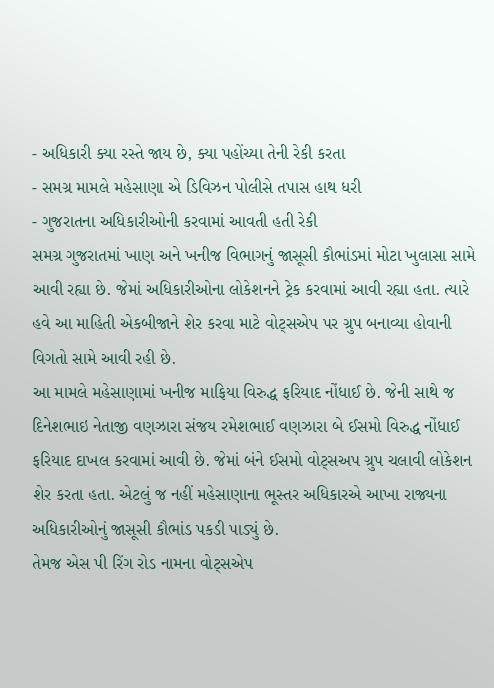- અધિકારી ક્યા રસ્તે જાય છે, ક્યા પહોંચ્યા તેની રેકી કરતા
- સમગ્ર મામલે મહેસાણા એ ડિવિઝન પોલીસે તપાસ હાથ ધરી
- ગુજરાતના અધિકારીઓની કરવામાં આવતી હતી રેકી
સમગ્ર ગુજરાતમાં ખાણ અને ખનીજ વિભાગનું જાસૂસી કૌભાંડમાં મોટા ખુલાસા સામે આવી રહ્યા છે. જેમાં અધિકારીઓના લોકેશનને ટ્રેક કરવામાં આવી રહ્યા હતા. ત્યારે હવે આ માહિતી એકબીજાને શેર કરવા માટે વોટ્સએપ પર ગ્રુપ બનાવ્યા હોવાની વિગતો સામે આવી રહી છે.
આ મામલે મહેસાણામાં ખનીજ માફિયા વિરુદ્ધ ફરિયાદ નોંધાઈ છે. જેની સાથે જ દિનેશભાઇ નેતાજી વણઝારા સંજય રમેશભાઈ વણઝારા બે ઈસમો વિરુદ્ધ નોંધાઈ ફરિયાદ દાખલ કરવામાં આવી છે. જેમાં બંને ઈસમો વોટ્સઅપ ગ્રુપ ચલાવી લોકેશન શેર કરતા હતા. એટલું જ નહીં મહેસાણાના ભૂસ્તર અધિકારએ આખા રાજ્યના અધિકારીઓનું જાસૂસી કૌભાંડ પકડી પાડ્યું છે.
તેમજ એસ પી રિંગ રોડ નામના વોટ્સએપ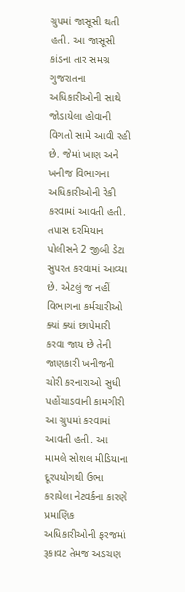ગ્રુપમાં જાસૂસી થતી હતી. આ જાસૂસી કાંડના તાર સમગ્ર ગુજરાતના અધિકારીઓની સાથે જોડાયેલા હોવાની વિગતો સામે આવી રહી છે. જેમાં ખાણ અને ખનીજ વિભાગના અધિકારીઓની રેકી કરવામાં આવતી હતી. તપાસ દરમિયાન પોલીસને 2 જીબી ડેટા સુપરત કરવામાં આવ્યા છે. એટલું જ નહીં વિભાગના કર્મચારીઓ ક્યાં ક્યાં છાપેમારી કરવા જાય છે તેની જાણકારી ખનીજની ચોરી કરનારાઓ સુધી પહોંચાડવાની કામગીરી આ ગ્રુપમાં કરવામાં આવતી હતી. આ મામલે સોશલ મીડિયાના દૂરપયોગથી ઉભા કરાયેલા નેટવર્કના કારણે પ્રમાણિક અધિકારીઓની ફરજમાં રૂકાવટ તેમજ અડચણ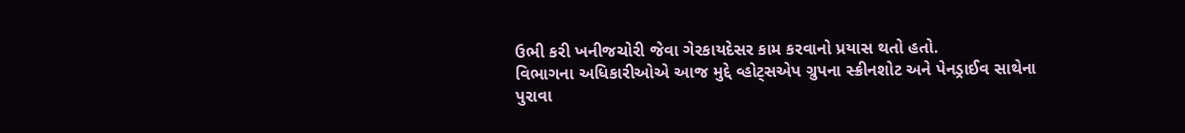ઉભી કરી ખનીજચોરી જેવા ગેરકાયદેસર કામ કરવાનો પ્રયાસ થતો હતો.
વિભાગના અધિકારીઓએ આજ મુદ્દે વ્હોટ્સએપ ગ્રુપના સ્ક્રીનશોટ અને પેનડ્રાઈવ સાથેના પુરાવા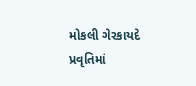મોકલી ગેરકાયદે પ્રવૃતિમાં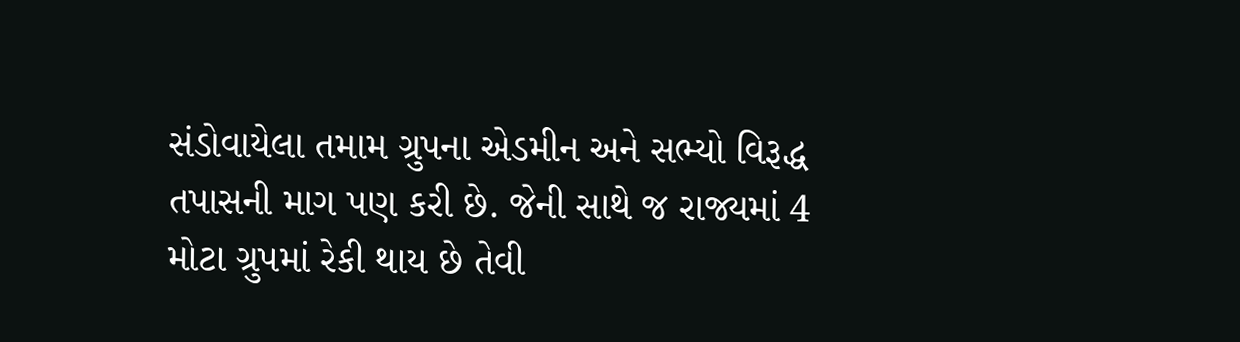સંડોવાયેલા તમામ ગ્રુપના એડમીન અને સભ્યો વિરૂદ્ધ તપાસની માગ પણ કરી છે. જેની સાથે જ રાજ્યમાં 4 મોટા ગ્રુપમાં રેકી થાય છે તેવી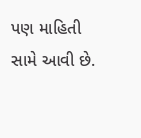પણ માહિતી સામે આવી છે.